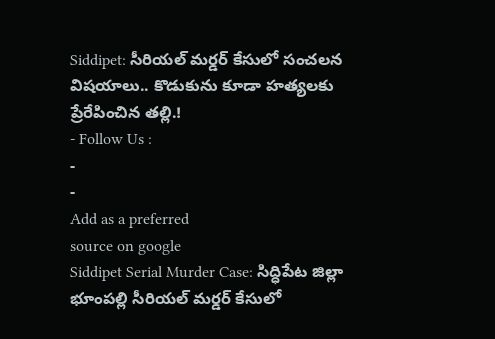Siddipet: సీరియల్ మర్డర్ కేసులో సంచలన విషయాలు.. కొడుకును కూడా హత్యలకు ప్రేరేపించిన తల్లి.!
- Follow Us :
-
-
Add as a preferred
source on google
Siddipet Serial Murder Case: సిద్ధిపేట జిల్లా భూంపల్లి సీరియల్ మర్డర్ కేసులో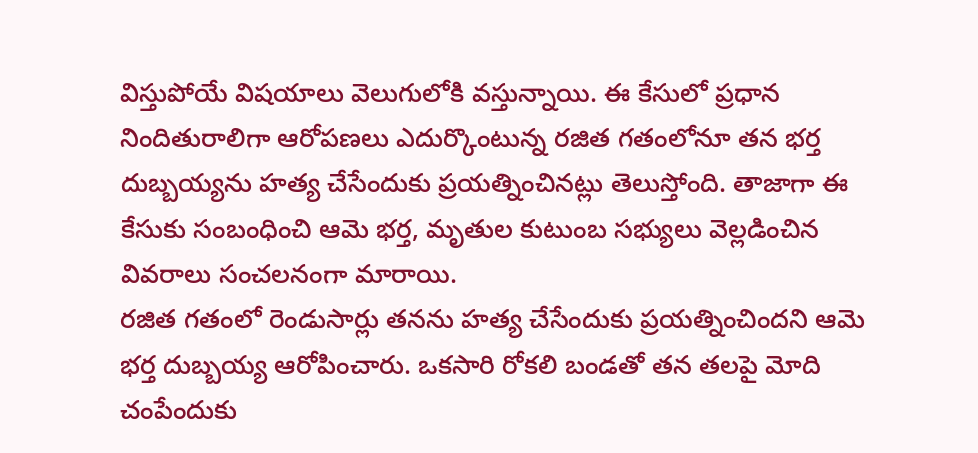విస్తుపోయే విషయాలు వెలుగులోకి వస్తున్నాయి. ఈ కేసులో ప్రధాన నిందితురాలిగా ఆరోపణలు ఎదుర్కొంటున్న రజిత గతంలోనూ తన భర్త దుబ్బయ్యను హత్య చేసేందుకు ప్రయత్నించినట్లు తెలుస్తోంది. తాజాగా ఈ కేసుకు సంబంధించి ఆమె భర్త, మృతుల కుటుంబ సభ్యులు వెల్లడించిన వివరాలు సంచలనంగా మారాయి.
రజిత గతంలో రెండుసార్లు తనను హత్య చేసేందుకు ప్రయత్నించిందని ఆమె భర్త దుబ్బయ్య ఆరోపించారు. ఒకసారి రోకలి బండతో తన తలపై మోది చంపేందుకు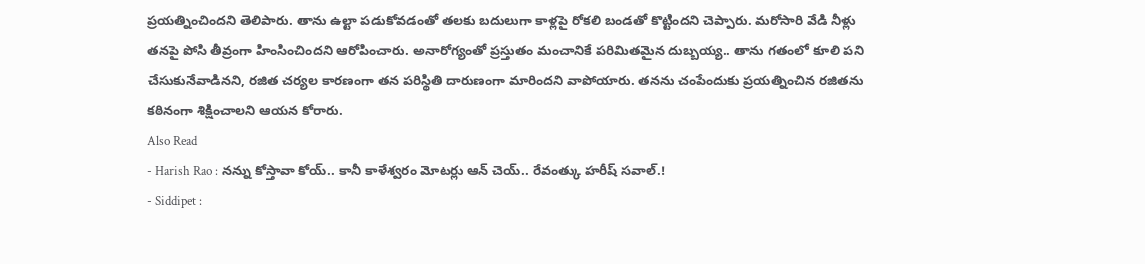ప్రయత్నించిందని తెలిపారు. తాను ఉల్టా పడుకోవడంతో తలకు బదులుగా కాళ్లపై రోకలి బండతో కొట్టిందని చెప్పారు. మరోసారి వేడి నీళ్లు తనపై పోసి తీవ్రంగా హింసించిందని ఆరోపించారు. అనారోగ్యంతో ప్రస్తుతం మంచానికే పరిమితమైన దుబ్బయ్య.. తాను గతంలో కూలి పని చేసుకునేవాడినని, రజిత చర్యల కారణంగా తన పరిస్థితి దారుణంగా మారిందని వాపోయారు. తనను చంపేందుకు ప్రయత్నించిన రజితను కఠినంగా శిక్షించాలని ఆయన కోరారు.
Also Read
- Harish Rao : నన్ను కోస్తావా కోయ్.. కానీ కాళేశ్వరం మోటర్లు ఆన్ చెయ్.. రేవంత్కు హరీష్ సవాల్.!
- Siddipet :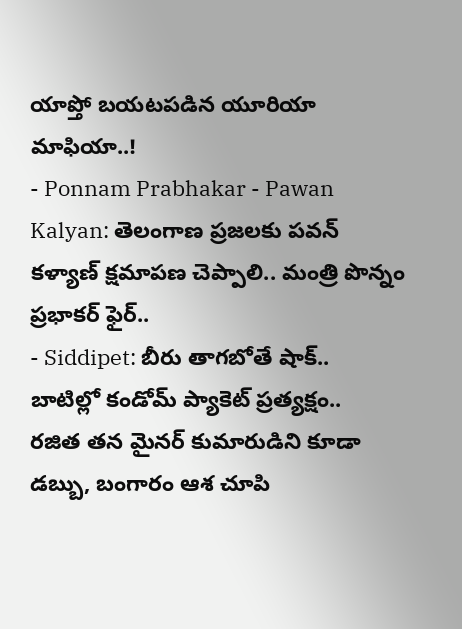యాప్తో బయటపడిన యూరియా మాఫియా..!
- Ponnam Prabhakar - Pawan Kalyan: తెలంగాణ ప్రజలకు పవన్ కళ్యాణ్ క్షమాపణ చెప్పాలి.. మంత్రి పొన్నం ప్రభాకర్ ఫైర్..
- Siddipet: బీరు తాగబోతే షాక్.. బాటిల్లో కండోమ్ ప్యాకెట్ ప్రత్యక్షం..
రజిత తన మైనర్ కుమారుడిని కూడా డబ్బు, బంగారం ఆశ చూపి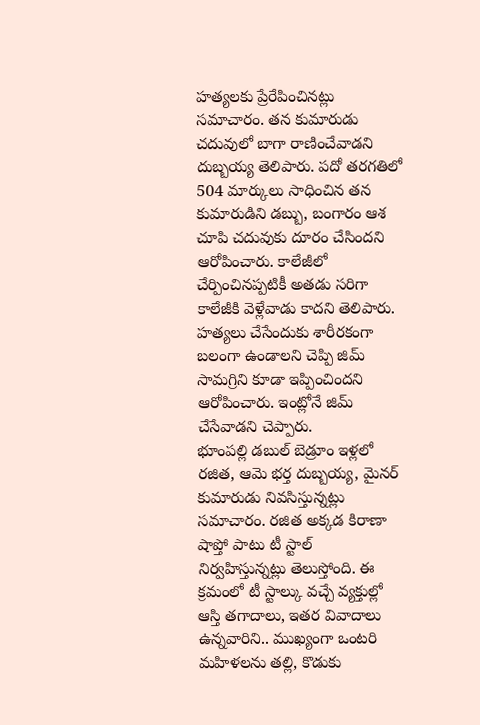హత్యలకు ప్రేరేపించినట్లు సమాచారం. తన కుమారుడు చదువులో బాగా రాణించేవాడని దుబ్బయ్య తెలిపారు. పదో తరగతిలో 504 మార్కులు సాధించిన తన కుమారుడిని డబ్బు, బంగారం ఆశ చూపి చదువుకు దూరం చేసిందని ఆరోపించారు. కాలేజీలో చేర్పించినప్పటికీ అతడు సరిగా కాలేజీకి వెళ్లేవాడు కాదని తెలిపారు. హత్యలు చేసేందుకు శారీరకంగా బలంగా ఉండాలని చెప్పి జిమ్ సామగ్రిని కూడా ఇప్పించిందని ఆరోపించారు. ఇంట్లోనే జిమ్ చేసేవాడని చెప్పారు.
భూంపల్లి డబుల్ బెడ్రూం ఇళ్లలో రజిత, ఆమె భర్త దుబ్బయ్య, మైనర్ కుమారుడు నివసిస్తున్నట్లు సమాచారం. రజిత అక్కడ కిరాణా షాప్తో పాటు టీ స్టాల్ నిర్వహిస్తున్నట్లు తెలుస్తోంది. ఈ క్రమంలో టీ స్టాల్కు వచ్చే వ్యక్తుల్లో ఆస్తి తగాదాలు, ఇతర వివాదాలు ఉన్నవారిని.. ముఖ్యంగా ఒంటరి మహిళలను తల్లి, కొడుకు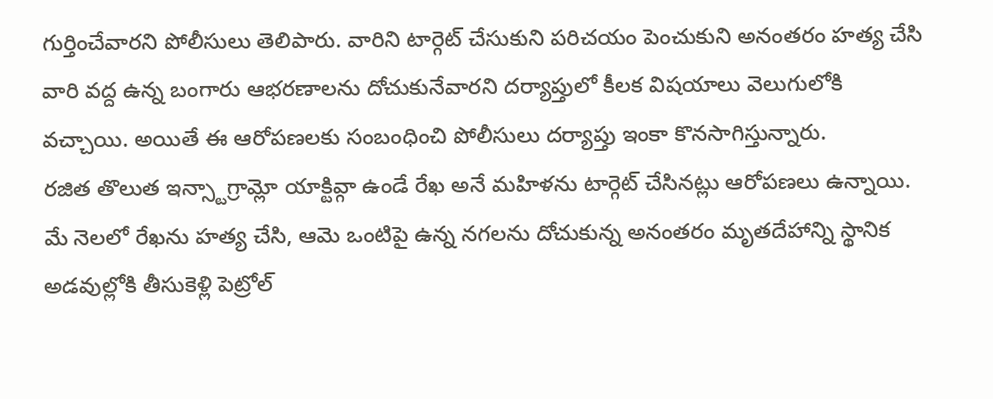గుర్తించేవారని పోలీసులు తెలిపారు. వారిని టార్గెట్ చేసుకుని పరిచయం పెంచుకుని అనంతరం హత్య చేసి వారి వద్ద ఉన్న బంగారు ఆభరణాలను దోచుకునేవారని దర్యాప్తులో కీలక విషయాలు వెలుగులోకి వచ్చాయి. అయితే ఈ ఆరోపణలకు సంబంధించి పోలీసులు దర్యాప్తు ఇంకా కొనసాగిస్తున్నారు.
రజిత తొలుత ఇన్స్టాగ్రామ్లో యాక్టివ్గా ఉండే రేఖ అనే మహిళను టార్గెట్ చేసినట్లు ఆరోపణలు ఉన్నాయి. మే నెలలో రేఖను హత్య చేసి, ఆమె ఒంటిపై ఉన్న నగలను దోచుకున్న అనంతరం మృతదేహాన్ని స్థానిక అడవుల్లోకి తీసుకెళ్లి పెట్రోల్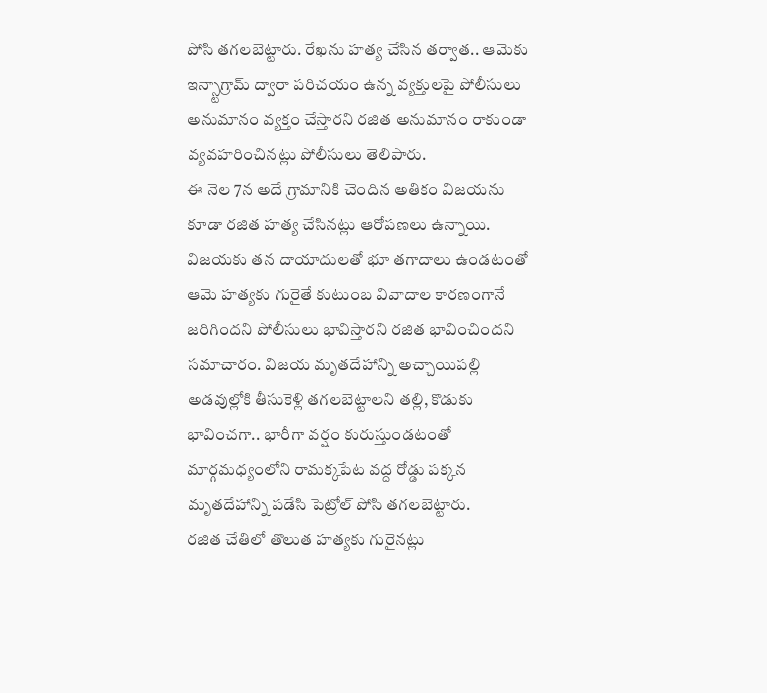పోసి తగలబెట్టారు. రేఖను హత్య చేసిన తర్వాత.. ఆమెకు ఇన్స్టాగ్రామ్ ద్వారా పరిచయం ఉన్న వ్యక్తులపై పోలీసులు అనుమానం వ్యక్తం చేస్తారని రజిత అనుమానం రాకుండా వ్యవహరించినట్లు పోలీసులు తెలిపారు.
ఈ నెల 7న అదే గ్రామానికి చెందిన అతికం విజయను కూడా రజిత హత్య చేసినట్లు ఆరోపణలు ఉన్నాయి. విజయకు తన దాయాదులతో భూ తగాదాలు ఉండటంతో ఆమె హత్యకు గురైతే కుటుంబ వివాదాల కారణంగానే జరిగిందని పోలీసులు భావిస్తారని రజిత భావించిందని సమాచారం. విజయ మృతదేహాన్ని అచ్చాయిపల్లి అడవుల్లోకి తీసుకెళ్లి తగలబెట్టాలని తల్లి, కొడుకు భావించగా.. భారీగా వర్షం కురుస్తుండటంతో మార్గమధ్యంలోని రామక్కపేట వద్ద రోడ్డు పక్కన మృతదేహాన్ని పడేసి పెట్రోల్ పోసి తగలబెట్టారు.
రజిత చేతిలో తొలుత హత్యకు గురైనట్లు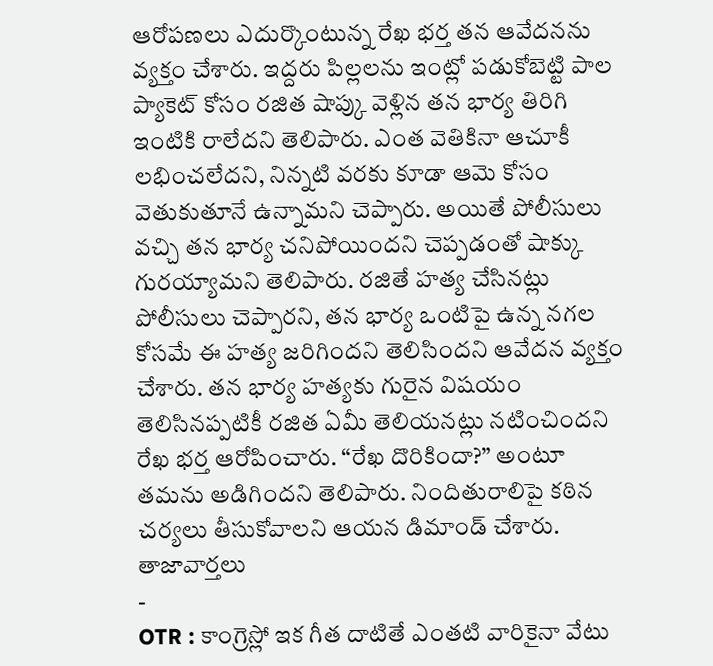ఆరోపణలు ఎదుర్కొంటున్న రేఖ భర్త తన ఆవేదనను వ్యక్తం చేశారు. ఇద్దరు పిల్లలను ఇంట్లో పడుకోబెట్టి పాల ప్యాకెట్ కోసం రజిత షాప్కు వెళ్లిన తన భార్య తిరిగి ఇంటికి రాలేదని తెలిపారు. ఎంత వెతికినా ఆచూకీ లభించలేదని, నిన్నటి వరకు కూడా ఆమె కోసం వెతుకుతూనే ఉన్నామని చెప్పారు. అయితే పోలీసులు వచ్చి తన భార్య చనిపోయిందని చెప్పడంతో షాక్కు గురయ్యామని తెలిపారు. రజితే హత్య చేసినట్లు పోలీసులు చెప్పారని, తన భార్య ఒంటిపై ఉన్న నగల కోసమే ఈ హత్య జరిగిందని తెలిసిందని ఆవేదన వ్యక్తం చేశారు. తన భార్య హత్యకు గురైన విషయం తెలిసినప్పటికీ రజిత ఏమీ తెలియనట్లు నటించిందని రేఖ భర్త ఆరోపించారు. “రేఖ దొరికిందా?” అంటూ తమను అడిగిందని తెలిపారు. నిందితురాలిపై కఠిన చర్యలు తీసుకోవాలని ఆయన డిమాండ్ చేశారు.
తాజావార్తలు
-
OTR : కాంగ్రెస్లో ఇక గీత దాటితే ఎంతటి వారికైనా వేటు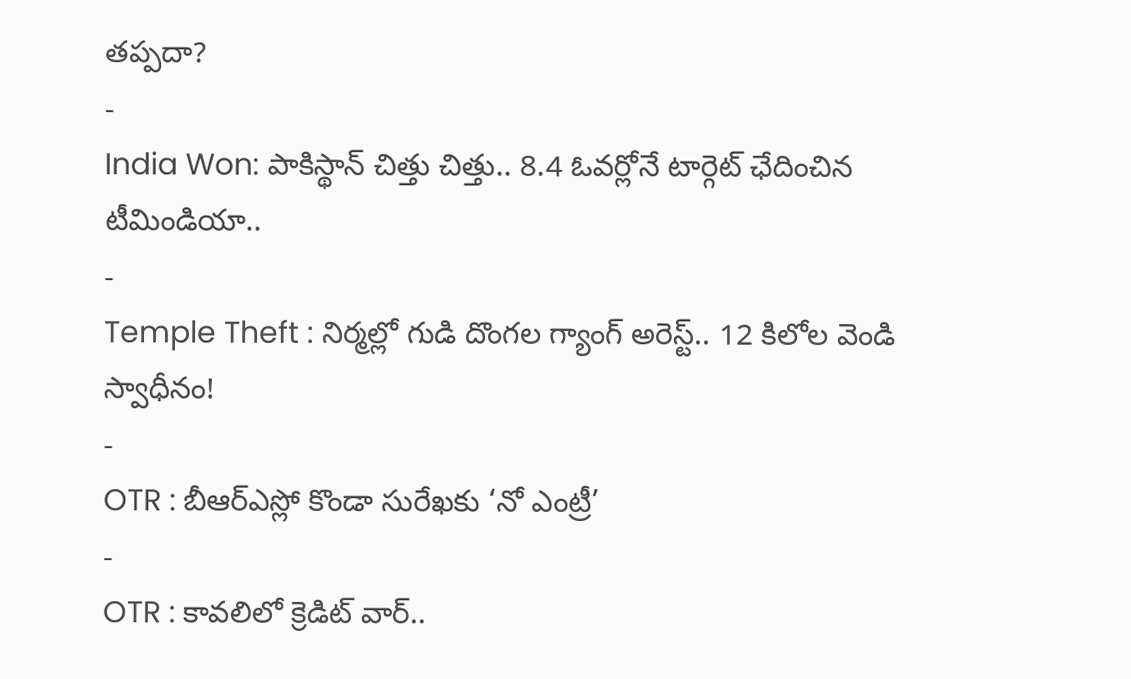తప్పదా?
-
India Won: పాకిస్థాన్ చిత్తు చిత్తు.. 8.4 ఓవర్లోనే టార్గెట్ ఛేదించిన టీమిండియా..
-
Temple Theft : నిర్మల్లో గుడి దొంగల గ్యాంగ్ అరెస్ట్.. 12 కిలోల వెండి స్వాధీనం!
-
OTR : బీఆర్ఎస్లో కొండా సురేఖకు ‘నో ఎంట్రీ’
-
OTR : కావలిలో క్రెడిట్ వార్..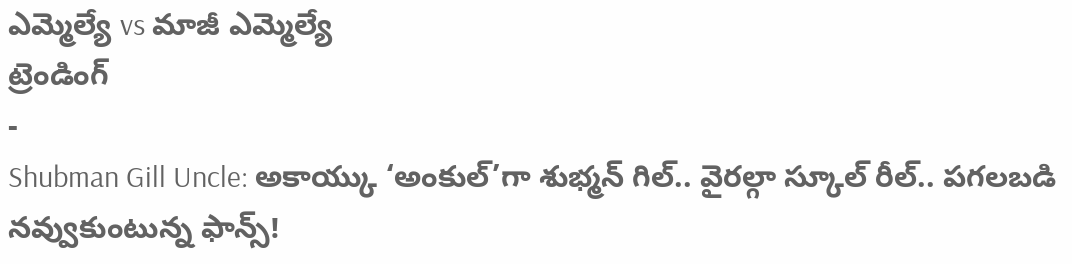ఎమ్మెల్యే vs మాజీ ఎమ్మెల్యే
ట్రెండింగ్
-
Shubman Gill Uncle: అకాయ్కు ‘అంకుల్’గా శుభ్మన్ గిల్.. వైరల్గా స్కూల్ రీల్.. పగలబడి నవ్వుకుంటున్న ఫాన్స్!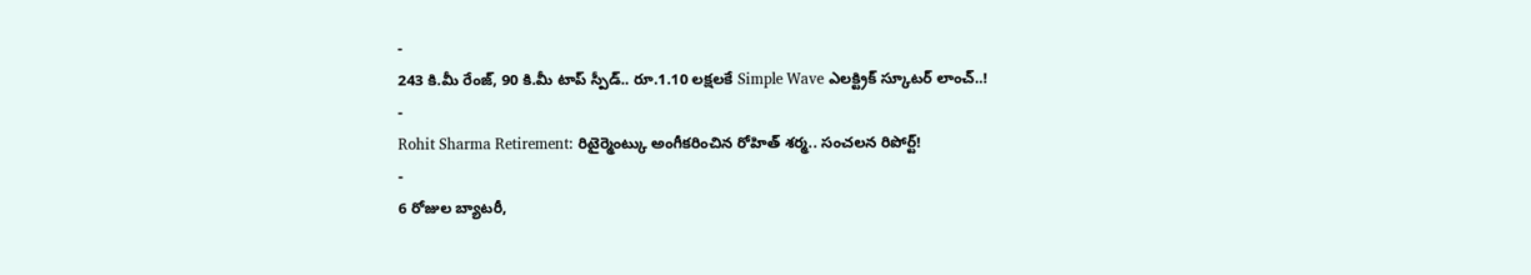-
243 కి.మీ రేంజ్, 90 కి.మీ టాప్ స్పీడ్.. రూ.1.10 లక్షలకే Simple Wave ఎలక్ట్రిక్ స్కూటర్ లాంచ్..!
-
Rohit Sharma Retirement: రిటైర్మెంట్కు అంగీకరించిన రోహిత్ శర్మ.. సంచలన రిపోర్ట్!
-
6 రోజుల బ్యాటరీ,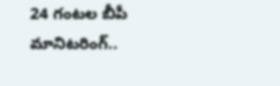24 గంటల బీపీ మానిటరింగ్..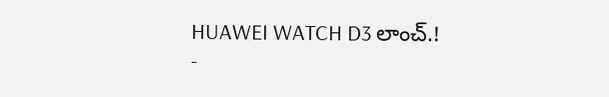HUAWEI WATCH D3 లాంచ్.!
-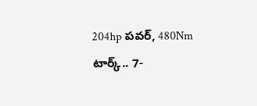204hp పవర్, 480Nm టార్క్.. 7-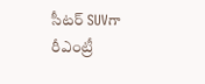సీటర్ SUVగా రీఎంట్రీ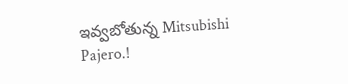ఇవ్వబోతున్న Mitsubishi Pajero.!